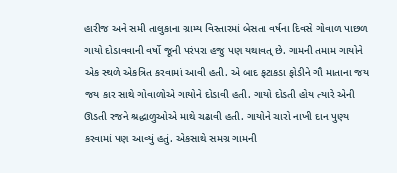હારીજ અને સમી તાલુકાના ગ્રામ્ય વિસ્તારમાં બેસતા વર્ષના દિવસે ગોવાળ પાછળ ગાયો દોડાવવાની વર્ષો જૂની પરંપરા હજુ પણ યથાવત્ છે. ગામની તમામ ગાયોને એક સ્થળે એકત્રિત કરવામાં આવી હતી. એ બાદ ફટાકડા ફોડીને ગૌ માતાના જય જય કાર સાથે ગોવાળોએ ગાયોને દોડાવી હતી. ગાયો દોડતી હોય ત્યારે એની ઊડતી રજને શ્રદ્ધાળુઓએ માથે ચઢાવી હતી. ગાયોને ચારો નાખી દાન પુણ્ય કરવામાં પણ આવ્યું હતું. એકસાથે સમગ્ર ગામની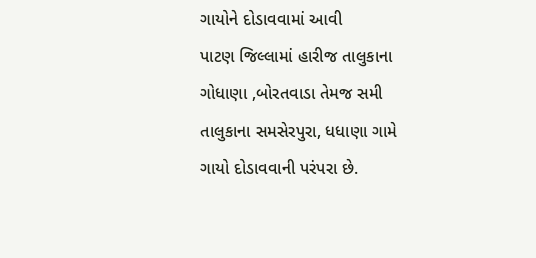ગાયોને દોડાવવામાં આવી
પાટણ જિલ્લામાં હારીજ તાલુકાના ગોધાણા ,બોરતવાડા તેમજ સમી તાલુકાના સમસેરપુરા, ધધાણા ગામે ગાયો દોડાવવાની પરંપરા છે.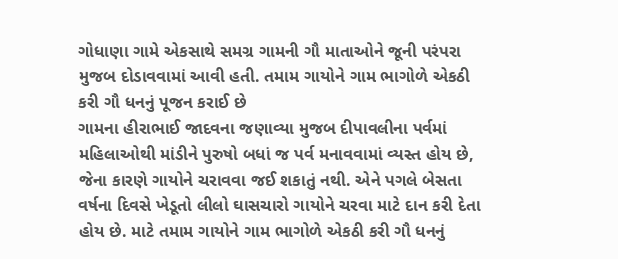ગોધાણા ગામે એકસાથે સમગ્ર ગામની ગૌ માતાઓને જૂની પરંપરા મુજબ દોડાવવામાં આવી હતી. તમામ ગાયોને ગામ ભાગોળે એકઠી કરી ગૌ ધનનું પૂજન કરાઈ છે
ગામના હીરાભાઈ જાદવના જણાવ્યા મુજબ દીપાવલીના પર્વમાં મહિલાઓથી માંડીને પુરુષો બધાં જ પર્વ મનાવવામાં વ્યસ્ત હોય છે, જેના કારણે ગાયોને ચરાવવા જઈ શકાતું નથી. એને પગલે બેસતા વર્ષના દિવસે ખેડૂતો લીલો ઘાસચારો ગાયોને ચરવા માટે દાન કરી દેતા હોય છે. માટે તમામ ગાયોને ગામ ભાગોળે એકઠી કરી ગૌ ધનનું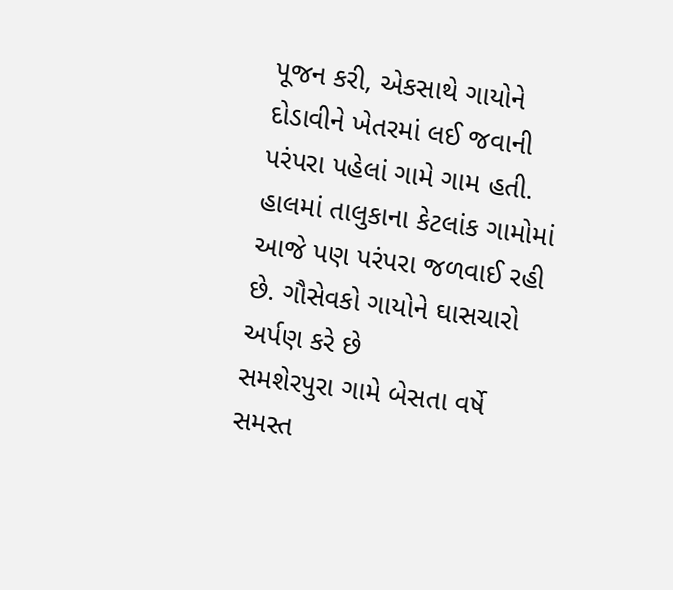પૂજન કરી, એકસાથે ગાયોને દોડાવીને ખેતરમાં લઈ જવાની પરંપરા પહેલાં ગામે ગામ હતી. હાલમાં તાલુકાના કેટલાંક ગામોમાં આજે પણ પરંપરા જળવાઈ રહી છે. ગૌસેવકો ગાયોને ઘાસચારો અર્પણ કરે છે
સમશેરપુરા ગામે બેસતા વર્ષે સમસ્ત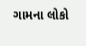ગામના લોકો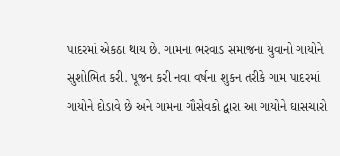પાદરમાં એકઠા થાય છે. ગામના ભરવાડ સમાજના યુવાનો ગાયોને સુશોભિત કરી. પૂજન કરી નવા વર્ષના શુકન તરીકે ગામ પાદરમાં ગાયોને દોડાવે છે અને ગામના ગૌસેવકો દ્વારા આ ગાયોને ઘાસચારો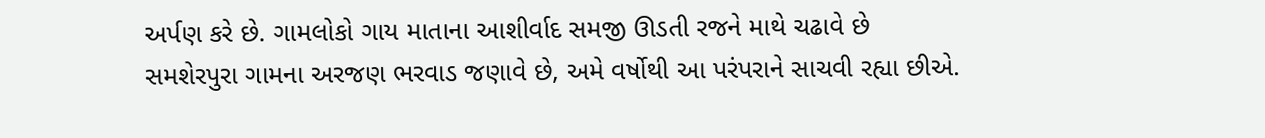અર્પણ કરે છે. ગામલોકો ગાય માતાના આશીર્વાદ સમજી ઊડતી રજને માથે ચઢાવે છે
સમશેરપુરા ગામના અરજણ ભરવાડ જણાવે છે, અમે વર્ષોથી આ પરંપરાને સાચવી રહ્યા છીએ.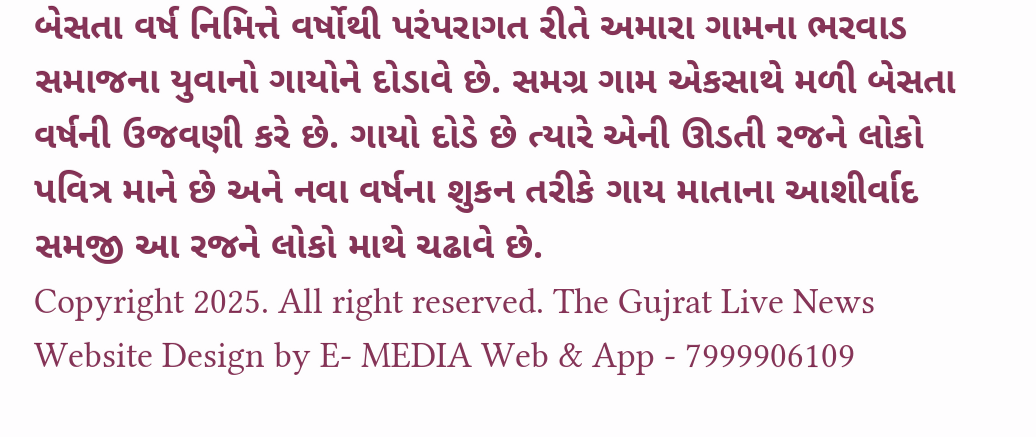બેસતા વર્ષ નિમિત્તે વર્ષોથી પરંપરાગત રીતે અમારા ગામના ભરવાડ સમાજના યુવાનો ગાયોને દોડાવે છે. સમગ્ર ગામ એકસાથે મળી બેસતા વર્ષની ઉજવણી કરે છે. ગાયો દોડે છે ત્યારે એની ઊડતી રજને લોકો પવિત્ર માને છે અને નવા વર્ષના શુકન તરીકે ગાય માતાના આશીર્વાદ સમજી આ રજને લોકો માથે ચઢાવે છે.
Copyright 2025. All right reserved. The Gujrat Live News Website Design by E- MEDIA Web & App - 7999906109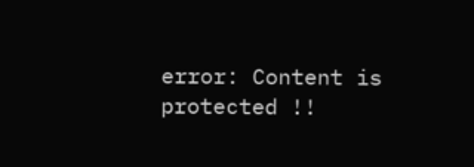error: Content is protected !!